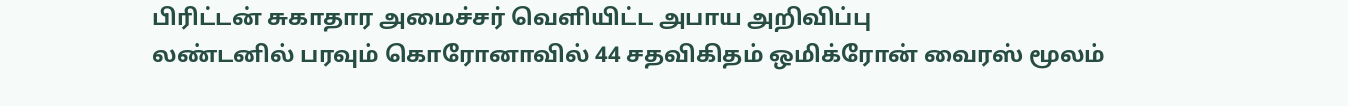பிரிட்டன் சுகாதார அமைச்சர் வெளியிட்ட அபாய அறிவிப்பு
லண்டனில் பரவும் கொரோனாவில் 44 சதவிகிதம் ஒமிக்ரோன் வைரஸ் மூலம்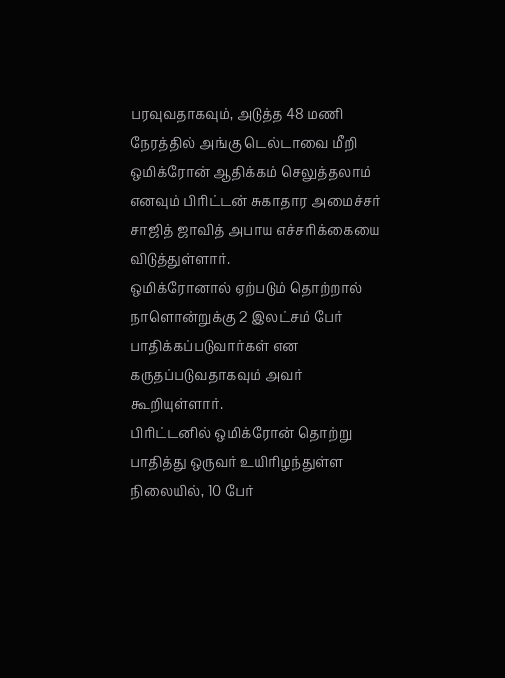பரவுவதாகவும், அடுத்த 48 மணி நேரத்தில் அங்கு டெல்டாவை மீறி ஒமிக்ரோன் ஆதிக்கம் செலுத்தலாம் எனவும் பிரிட்டன் சுகாதார அமைச்சர் சாஜித் ஜாவித் அபாய எச்சரிக்கையை விடுத்துள்ளார்.
ஒமிக்ரோனால் ஏற்படும் தொற்றால் நாளொன்றுக்கு 2 இலட்சம் பேர் பாதிக்கப்படுவார்கள் என கருதப்படுவதாகவும் அவர் கூறியுள்ளார்.
பிரிட்டனில் ஒமிக்ரோன் தொற்று பாதித்து ஒருவர் உயிரிழந்துள்ள நிலையில், 10 பேர்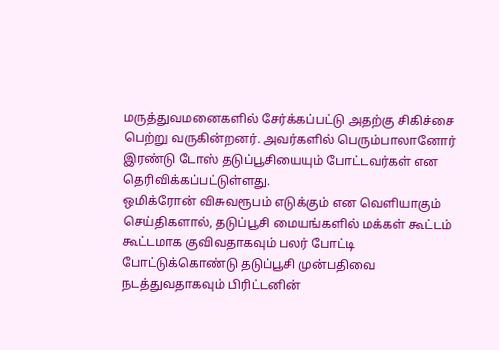மருத்துவமனைகளில் சேர்க்கப்பட்டு அதற்கு சிகிச்சை பெற்று வருகின்றனர். அவர்களில் பெரும்பாலானோர் இரண்டு டோஸ் தடுப்பூசியையும் போட்டவர்கள் என தெரிவிக்கப்பட்டுள்ளது.
ஒமிக்ரோன் விசுவரூபம் எடுக்கும் என வெளியாகும் செய்திகளால், தடுப்பூசி மையங்களில் மக்கள் கூட்டம் கூட்டமாக குவிவதாகவும் பலர் போட்டி போட்டுக்கொண்டு தடுப்பூசி முன்பதிவை நடத்துவதாகவும் பிரிட்டனின்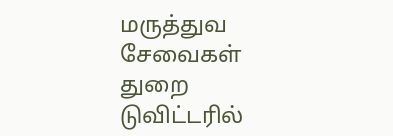மருத்துவ சேவைகள் துறை டுவிட்டரில்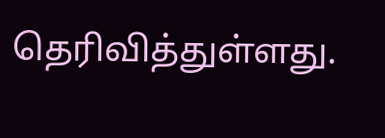தெரிவித்துள்ளது.